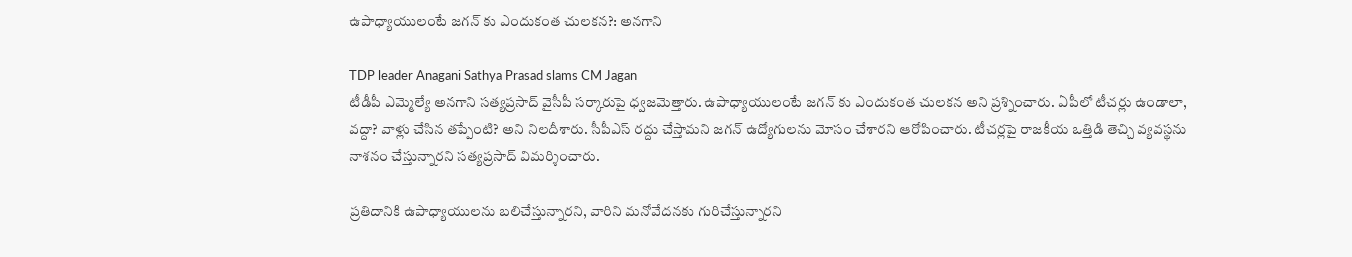ఉపాధ్యాయులంటే జగన్ కు ఎందుకంత చులకన?: అనగాని

TDP leader Anagani Sathya Prasad slams CM Jagan
టీడీపీ ఎమ్మెల్యే అనగాని సత్యప్రసాద్ వైసీపీ సర్కారుపై ధ్వజమెత్తారు. ఉపాధ్యాయులంటే జగన్ కు ఎందుకంత చులకన అని ప్రశ్నించారు. ఏపీలో టీచర్లు ఉండాలా, వద్దా? వాళ్లు చేసిన తప్పేంటి? అని నిలదీశారు. సీపీఎస్ రద్దు చేస్తామని జగన్ ఉద్యోగులను మోసం చేశారని ఆరోపించారు. టీచర్లపై రాజకీయ ఒత్తిడి తెచ్చి వ్యవస్థను నాశనం చేస్తున్నారని సత్యప్రసాద్ విమర్శించారు.

ప్రతిదానికి ఉపాధ్యాయులను బలిచేస్తున్నారని, వారిని మనోవేదనకు గురిచేస్తున్నారని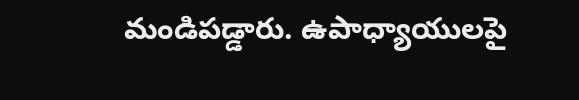మండిపడ్డారు. ఉపాధ్యాయులపై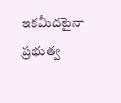ఇకమీదటైనా ప్రభుత్వ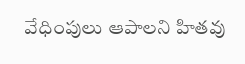వేధింపులు ఆపాలని హితవు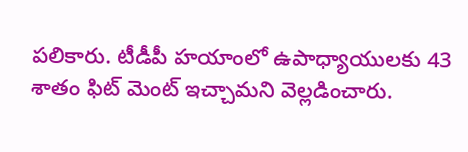పలికారు. టీడీపీ హయాంలో ఉపాధ్యాయులకు 43 శాతం ఫిట్ మెంట్ ఇచ్చామని వెల్లడించారు.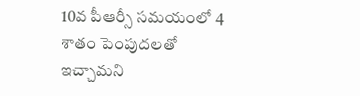10వ పీఆర్సీ సమయంలో 4 శాతం పెంపుదలతో ఇచ్చామని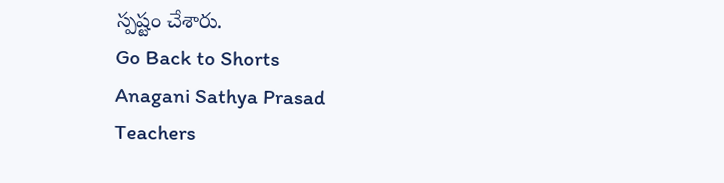స్పష్టం చేశారు.
Go Back to Shorts
Anagani Sathya Prasad
Teachers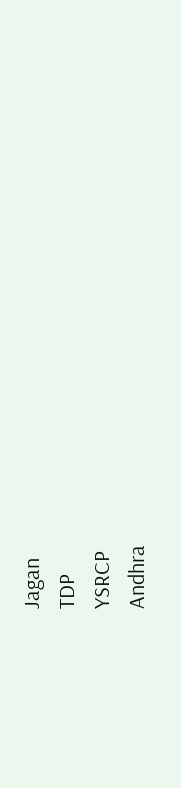Jagan
TDP
YSRCP
Andhra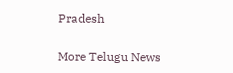Pradesh

More Telugu News